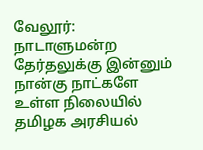வேலூர்: நாடாளுமன்ற தேர்தலுக்கு இன்னும் நான்கு நாட்களே உள்ள நிலையில் தமிழக அரசியல்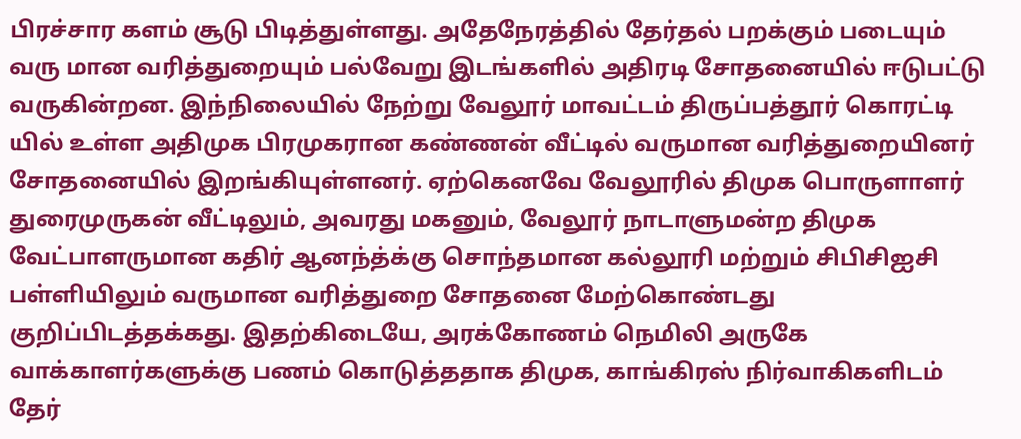பிரச்சார களம் சூடு பிடித்துள்ளது. அதேநேரத்தில் தேர்தல் பறக்கும் படையும் வரு மான வரித்துறையும் பல்வேறு இடங்களில் அதிரடி சோதனையில் ஈடுபட்டு வருகின்றன. இந்நிலையில் நேற்று வேலூர் மாவட்டம் திருப்பத்தூர் கொரட்டி யில் உள்ள அதிமுக பிரமுகரான கண்ணன் வீட்டில் வருமான வரித்துறையினர் சோதனையில் இறங்கியுள்ளனர். ஏற்கெனவே வேலூரில் திமுக பொருளாளர் துரைமுருகன் வீட்டிலும், அவரது மகனும், வேலூர் நாடாளுமன்ற திமுக வேட்பாளருமான கதிர் ஆனந்த்க்கு சொந்தமான கல்லூரி மற்றும் சிபிசிஐசி பள்ளியிலும் வருமான வரித்துறை சோதனை மேற்கொண்டது குறிப்பிடத்தக்கது. இதற்கிடையே, அரக்கோணம் நெமிலி அருகே வாக்காளர்களுக்கு பணம் கொடுத்ததாக திமுக, காங்கிரஸ் நிர்வாகிகளிடம் தேர்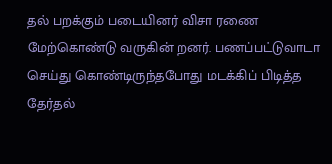தல் பறக்கும் படையினர் விசா ரணை மேற்கொண்டு வருகின் றனர். பணப்பட்டுவாடா செய்து கொண்டிருந்தபோது மடக்கிப் பிடித்த தேர்தல்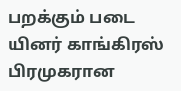பறக்கும் படை யினர் காங்கிரஸ் பிரமுகரான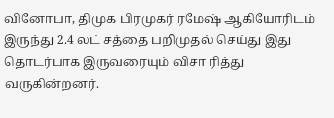வினோபா, திமுக பிரமுகர் ரமேஷ் ஆகியோரிடம் இருந்து 2.4 லட் சத்தை பறிமுதல் செய்து இது தொடர்பாக இருவரையும் விசா ரித்து வருகின்றனர்.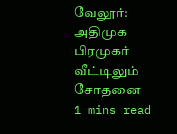வேலூர்: அதிமுக பிரமுகர் வீட்டிலும் சோதனை
1 mins read